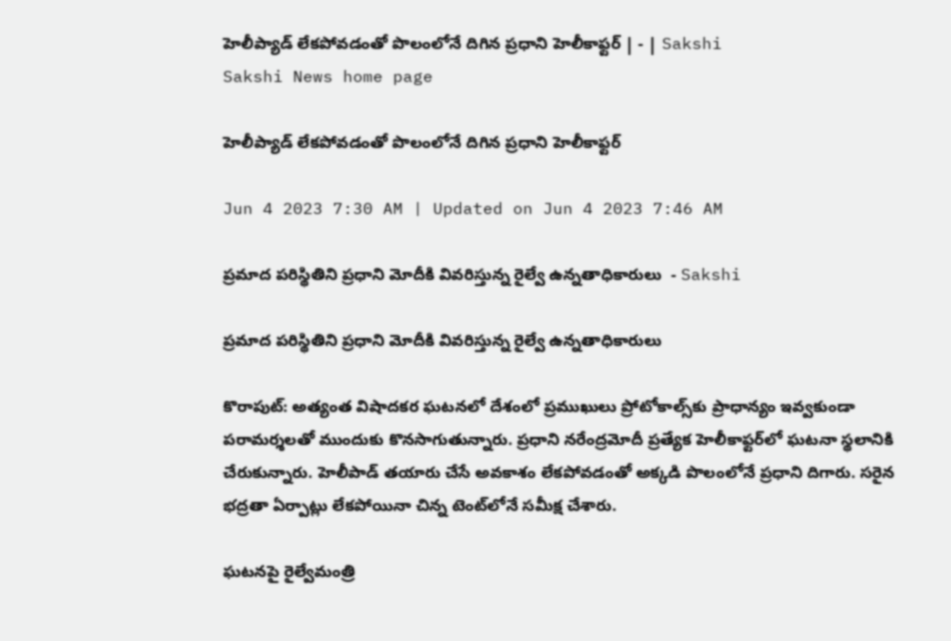హెలీప్యాడ్‌ లేకపోవడంతో పొలంలోనే దిగిన ప్రధాని హెలీకాఫ్టర్‌ | - | Sakshi
Sakshi News home page

హెలీప్యాడ్‌ లేకపోవడంతో పొలంలోనే దిగిన ప్రధాని హెలీకాఫ్టర్‌

Jun 4 2023 7:30 AM | Updated on Jun 4 2023 7:46 AM

ప్రమాద పరిస్థితిని ప్రధాని మోదీకి వివరిస్తున్న రైల్వే ఉన్నతాధికారులు  - Sakshi

ప్రమాద పరిస్థితిని ప్రధాని మోదీకి వివరిస్తున్న రైల్వే ఉన్నతాధికారులు

కొరాపుట్‌: అత్యంత విషాదకర ఘటనలో దేశంలో ప్రముఖులు ప్రోటోకాల్స్‌కు ప్రాధాన్యం ఇవ్వకుండా పరామర్శలతో ముందుకు కొనసాగుతున్నారు. ప్రధాని నరేంద్రమోదీ ప్రత్యేక హెలీకాఫ్టర్‌లో ఘటనా స్థలానికి చేరుకున్నారు. హెలీపాడ్‌ తయారు చేసే అవకాశం లేకపోవడంతో అక్కడి పొలంలోనే ప్రధాని దిగారు. సరైన భద్రతా ఏర్పాట్లు లేకపోయినా చిన్న టెంట్‌లోనే సమీక్ష చేశారు.

ఘటనపై రైల్వేమంత్రి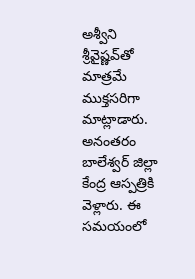అశ్వీని శ్రీవైష్ణవ్‌తో మాత్రమే ముక్తసరిగా మాట్లాడారు. అనంతరం బాలేశ్వర్‌ జిల్లా కేంద్ర ఆస్పత్రికి వెళ్లారు. ఈ సమయంలో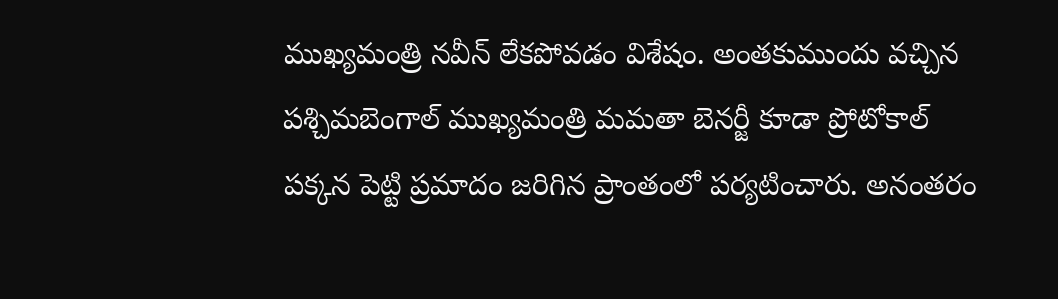ముఖ్యమంత్రి నవీన్‌ లేకపోవడం విశేషం. అంతకుముందు వచ్చిన పశ్చిమబెంగాల్‌ ముఖ్యమంత్రి మమతా బెనర్జీ కూడా ప్రోటోకాల్‌ పక్కన పెట్టి ప్రమాదం జరిగిన ప్రాంతంలో పర్యటించారు. అనంతరం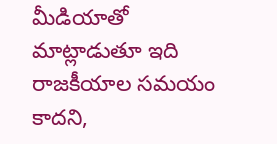మీడియాతో మాట్లాడుతూ ఇది రాజకీయాల సమయం కాదని,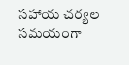సహాయ చర్యల సమయంగా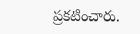ప్రకటించారు.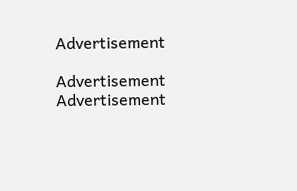Advertisement

Advertisement
Advertisement